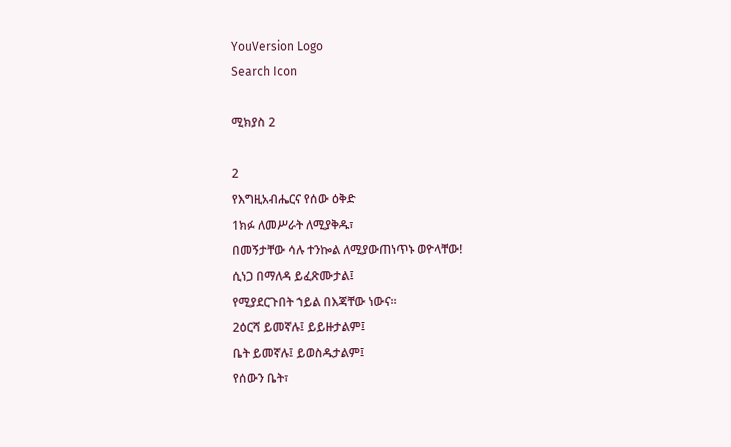YouVersion Logo
Search Icon

ሚክያስ 2

2
የእግዚአብሔርና የሰው ዕቅድ
1ክፉ ለመሥራት ለሚያቅዱ፣
በመኝታቸው ሳሉ ተንኰል ለሚያውጠነጥኑ ወዮላቸው!
ሲነጋ በማለዳ ይፈጽሙታል፤
የሚያደርጉበት ኀይል በእጃቸው ነውና።
2ዕርሻ ይመኛሉ፤ ይይዙታልም፤
ቤት ይመኛሉ፤ ይወስዱታልም፤
የሰውን ቤት፣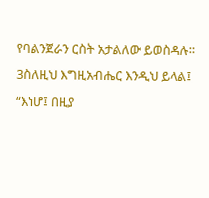የባልንጀራን ርስት አታልለው ይወስዳሉ።
3ስለዚህ እግዚአብሔር እንዲህ ይላል፤
“እነሆ፤ በዚያ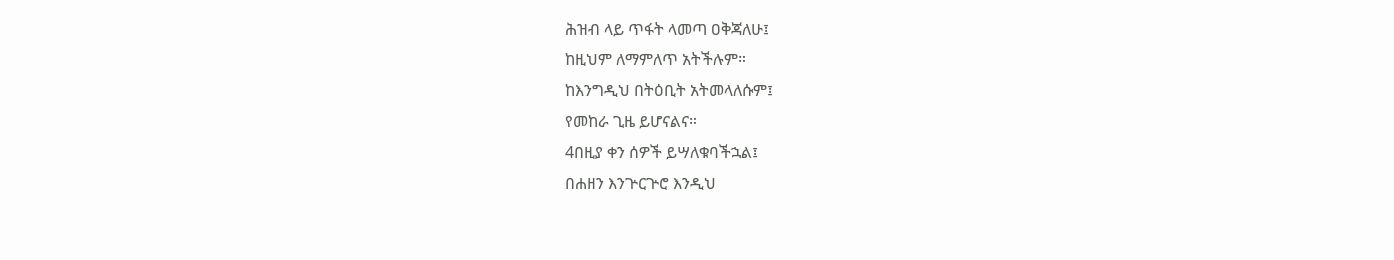ሕዝብ ላይ ጥፋት ላመጣ ዐቅጃለሁ፤
ከዚህም ለማምለጥ አትችሉም።
ከእንግዲህ በትዕቢት አትመላለሱም፤
የመከራ ጊዜ ይሆናልና።
4በዚያ ቀን ሰዎች ይሣለቁባችኋል፤
በሐዘን እንጕርጕሮ እንዲህ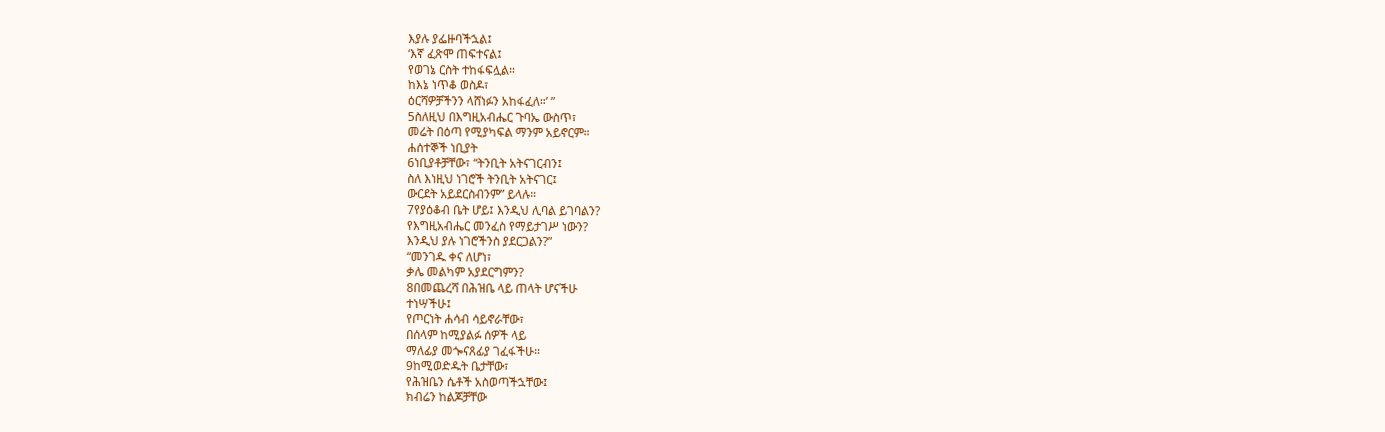እያሉ ያፌዙባችኋል፤
‘እኛ ፈጽሞ ጠፍተናል፤
የወገኔ ርስት ተከፋፍሏል።
ከእኔ ነጥቆ ወስዶ፣
ዕርሻዎቻችንን ላሸነፉን አከፋፈለ።’ ”
5ስለዚህ በእግዚአብሔር ጉባኤ ውስጥ፣
መሬት በዕጣ የሚያካፍል ማንም አይኖርም።
ሐሰተኞች ነቢያት
6ነቢያቶቻቸው፣ “ትንቢት አትናገርብን፤
ስለ እነዚህ ነገሮች ትንቢት አትናገር፤
ውርደት አይደርስብንም” ይላሉ።
7የያዕቆብ ቤት ሆይ፤ እንዲህ ሊባል ይገባልን?
የእግዚአብሔር መንፈስ የማይታገሥ ነውን?
እንዲህ ያሉ ነገሮችንስ ያደርጋልን?”
“መንገዱ ቀና ለሆነ፣
ቃሌ መልካም አያደርግምን?
8በመጨረሻ በሕዝቤ ላይ ጠላት ሆናችሁ
ተነሣችሁ፤
የጦርነት ሐሳብ ሳይኖራቸው፣
በሰላም ከሚያልፉ ሰዎች ላይ
ማለፊያ መጐናጸፊያ ገፈፋችሁ።
9ከሚወድዱት ቤታቸው፣
የሕዝቤን ሴቶች አስወጣችኋቸው፤
ክብሬን ከልጆቻቸው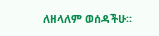ለዘላለም ወሰዳችሁ።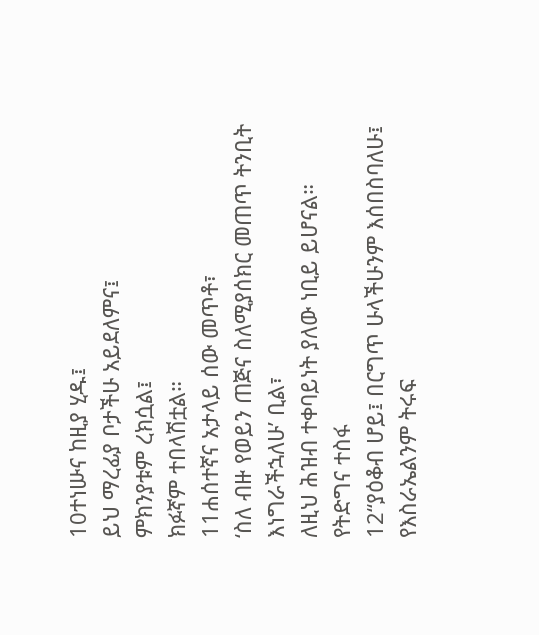10ተነሡና ከዚያ ሂዱ፤
ይህ ማረፊያ ቦታችሁ አይደለምና፤
ምክንያቱም ረክሷል፤
ክፉኛም ተበላሽቷል።
11ሐሰተኛና አታላይ ሰው መጥቶ፣
‘ስለ ብዙ የወይን ጠጅና ስለሚያሰክር መጠጥ ትንቢት እነግራችኋለሁ’ ቢል፣
ለዚህ ሕዝብ ተቀባይነት ያለው ነቢይ ይሆናል።
የትድግና ተስፋ
12“ያዕቆብ ሆይ፤ በርግጥ ሁላችሁንም እሰበስባለሁ፤
የእስራኤልንም ትሩፍ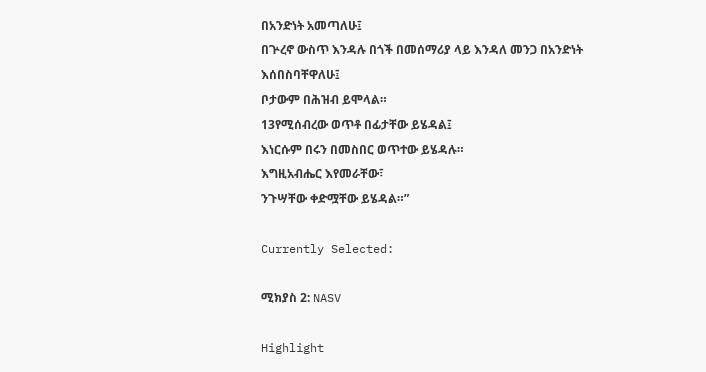በአንድነት አመጣለሁ፤
በጕረኖ ውስጥ እንዳሉ በጎች በመሰማሪያ ላይ እንዳለ መንጋ በአንድነት
እሰበስባቸዋለሁ፤
ቦታውም በሕዝብ ይሞላል።
13የሚሰብረው ወጥቶ በፊታቸው ይሄዳል፤
እነርሱም በሩን በመስበር ወጥተው ይሄዳሉ።
እግዚአብሔር እየመራቸው፣
ንጉሣቸው ቀድሟቸው ይሄዳል።”

Currently Selected:

ሚክያስ 2: NASV

Highlight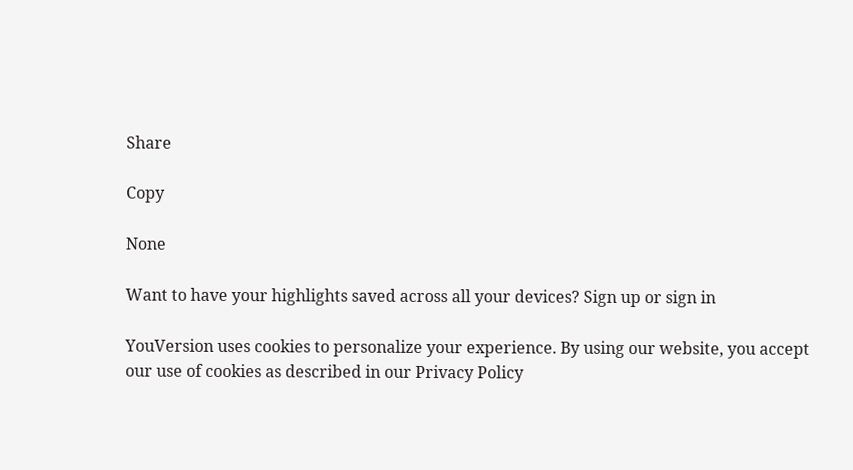Share

Copy

None

Want to have your highlights saved across all your devices? Sign up or sign in

YouVersion uses cookies to personalize your experience. By using our website, you accept our use of cookies as described in our Privacy Policy